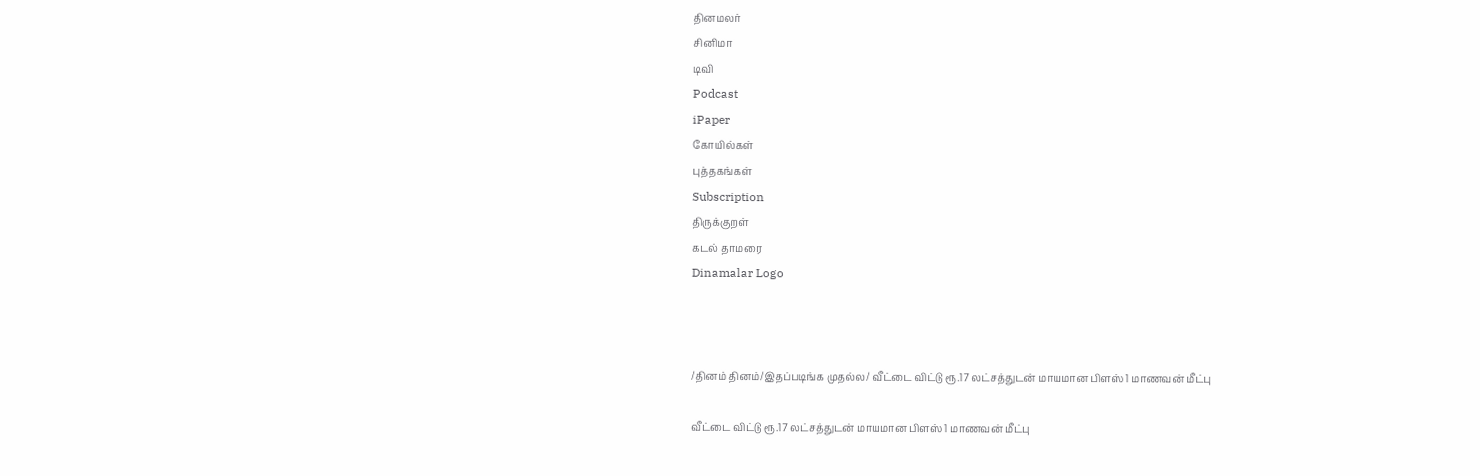தினமலர்
சினிமா
டிவி
Podcast
iPaper
கோயில்கள்
புத்தகங்கள்
Subscription
திருக்குறள்
கடல் தாமரை
Dinamalar Logo



/தினம் தினம்/இதப்படிங்க முதல்ல/ வீட்டை விட்டு ரூ.17 லட்சத்துடன் மாயமான பிளஸ் 1 மாணவன் மீட்பு

வீட்டை விட்டு ரூ.17 லட்சத்துடன் மாயமான பிளஸ் 1 மாணவன் மீட்பு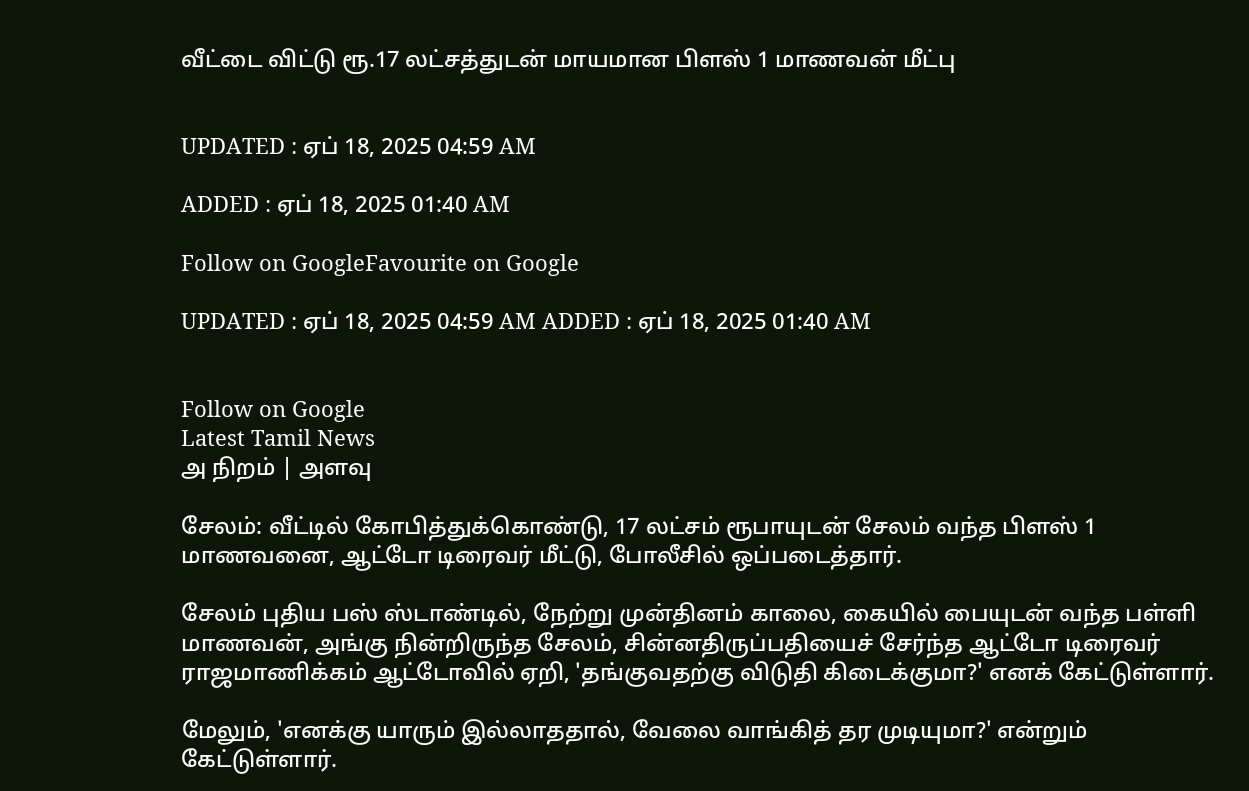வீட்டை விட்டு ரூ.17 லட்சத்துடன் மாயமான பிளஸ் 1 மாணவன் மீட்பு


UPDATED : ஏப் 18, 2025 04:59 AM

ADDED : ஏப் 18, 2025 01:40 AM

Follow on GoogleFavourite on Google

UPDATED : ஏப் 18, 2025 04:59 AM ADDED : ஏப் 18, 2025 01:40 AM


Follow on Google
Latest Tamil News
அ நிறம் | அளவு

சேலம்: வீட்டில் கோபித்துக்கொண்டு, 17 லட்சம் ரூபாயுடன் சேலம் வந்த பிளஸ் 1 மாணவனை, ஆட்டோ டிரைவர் மீட்டு, போலீசில் ஒப்படைத்தார்.

சேலம் புதிய பஸ் ஸ்டாண்டில், நேற்று முன்தினம் காலை, கையில் பையுடன் வந்த பள்ளி மாணவன், அங்கு நின்றிருந்த சேலம், சின்னதிருப்பதியைச் சேர்ந்த ஆட்டோ டிரைவர் ராஜமாணிக்கம் ஆட்டோவில் ஏறி, 'தங்குவதற்கு விடுதி கிடைக்குமா?' எனக் கேட்டுள்ளார்.

மேலும், 'எனக்கு யாரும் இல்லாததால், வேலை வாங்கித் தர முடியுமா?' என்றும் கேட்டுள்ளார்.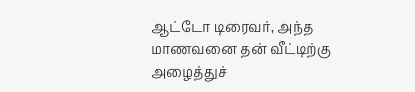ஆட்டோ டிரைவர், அந்த மாணவனை தன் வீட்டிற்கு அழைத்துச்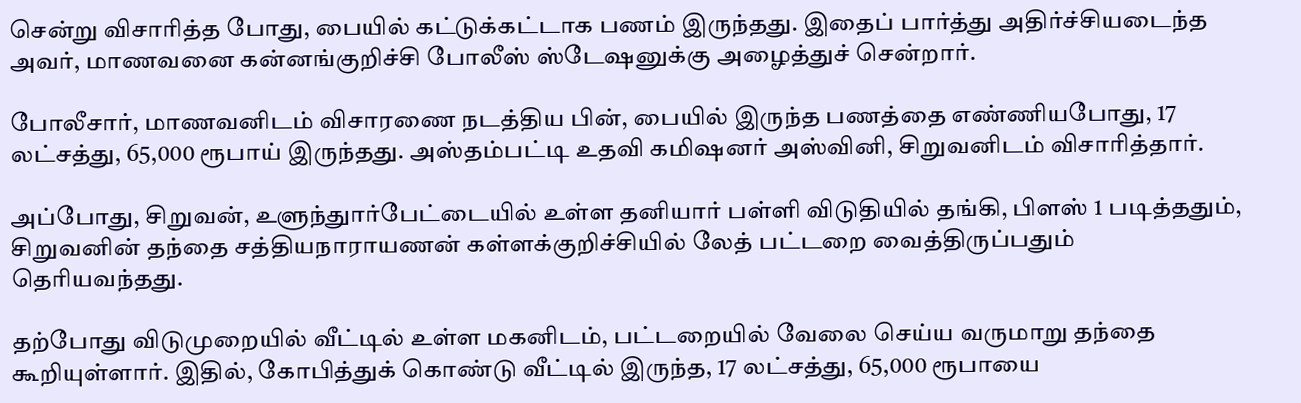சென்று விசாரித்த போது, பையில் கட்டுக்கட்டாக பணம் இருந்தது. இதைப் பார்த்து அதிர்ச்சியடைந்த அவர், மாணவனை கன்னங்குறிச்சி போலீஸ் ஸ்டேஷனுக்கு அழைத்துச் சென்றார்.

போலீசார், மாணவனிடம் விசாரணை நடத்திய பின், பையில் இருந்த பணத்தை எண்ணியபோது, 17 லட்சத்து, 65,000 ரூபாய் இருந்தது. அஸ்தம்பட்டி உதவி கமிஷனர் அஸ்வினி, சிறுவனிடம் விசாரித்தார்.

அப்போது, சிறுவன், உளுந்துார்பேட்டையில் உள்ள தனியார் பள்ளி விடுதியில் தங்கி, பிளஸ் 1 படித்ததும், சிறுவனின் தந்தை சத்தியநாராயணன் கள்ளக்குறிச்சியில் லேத் பட்டறை வைத்திருப்பதும் தெரியவந்தது.

தற்போது விடுமுறையில் வீட்டில் உள்ள மகனிடம், பட்டறையில் வேலை செய்ய வருமாறு தந்தை கூறியுள்ளார். இதில், கோபித்துக் கொண்டு வீட்டில் இருந்த, 17 லட்சத்து, 65,000 ரூபாயை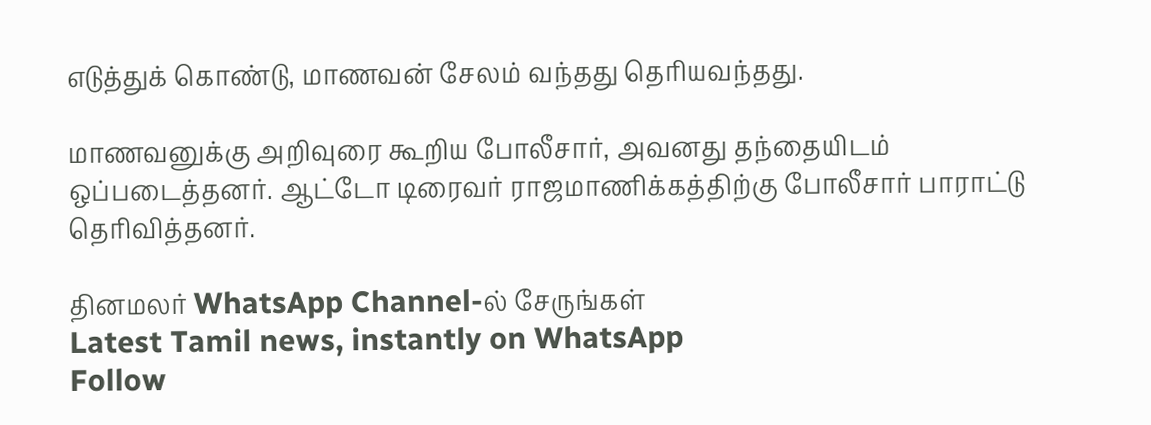எடுத்துக் கொண்டு, மாணவன் சேலம் வந்தது தெரியவந்தது.

மாணவனுக்கு அறிவுரை கூறிய போலீசார், அவனது தந்தையிடம் ஒப்படைத்தனர். ஆட்டோ டிரைவர் ராஜமாணிக்கத்திற்கு போலீசார் பாராட்டு தெரிவித்தனர்.

தினமலர் WhatsApp Channel-ல் சேருங்கள்
Latest Tamil news, instantly on WhatsApp
Follow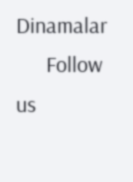Dinamalar
      Follow us